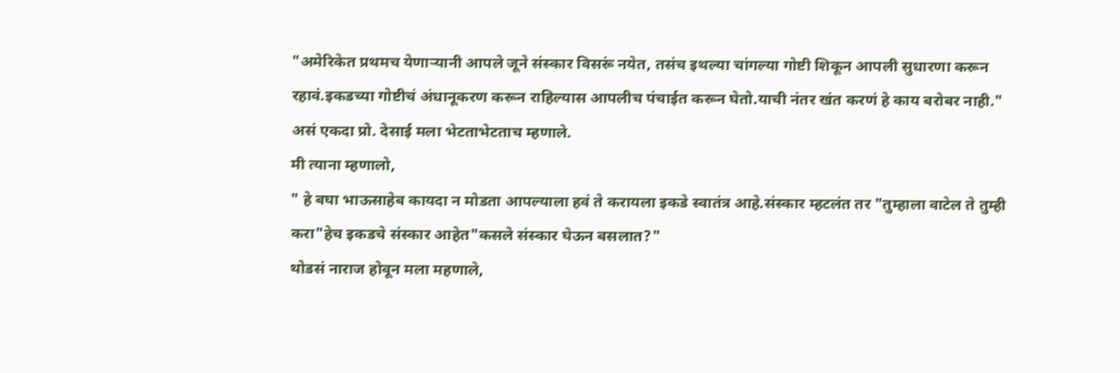"अमेरिकेत प्रथमच येणाऱ्यानी आपले जूने संस्कार विसरूं नयेत, तसंच इथल्या चांगल्या गोष्टी शिकून आपली सुधारणा करून रहावं.इकडच्या गोष्टीचं अंधानूकरण करून राहिल्यास आपलीच पंचाईत करून घेतो.याची नंतर खंत करणं हे काय बरोबर नाही."
असं एकदा प्रो. देसाई मला भेटताभेटताच म्हणाले.
मी त्याना म्हणालो,
" हे बघा भाऊसाहेब कायदा न मोडता आपल्याला हवं ते करायला इकडे स्वातंत्र आहे.संस्कार म्हटलंत तर "तुम्हाला वाटेल ते तुम्ही करा"हेच इकडचे संस्कार आहेत"कसले संस्कार घेऊन बसलात?"
थोडसं नाराज होवून मला महणाले,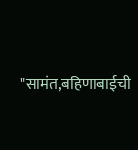"सामंत,बहिणाबाईची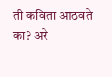ती कविता आठवते का? अरे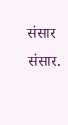संसार संसार.